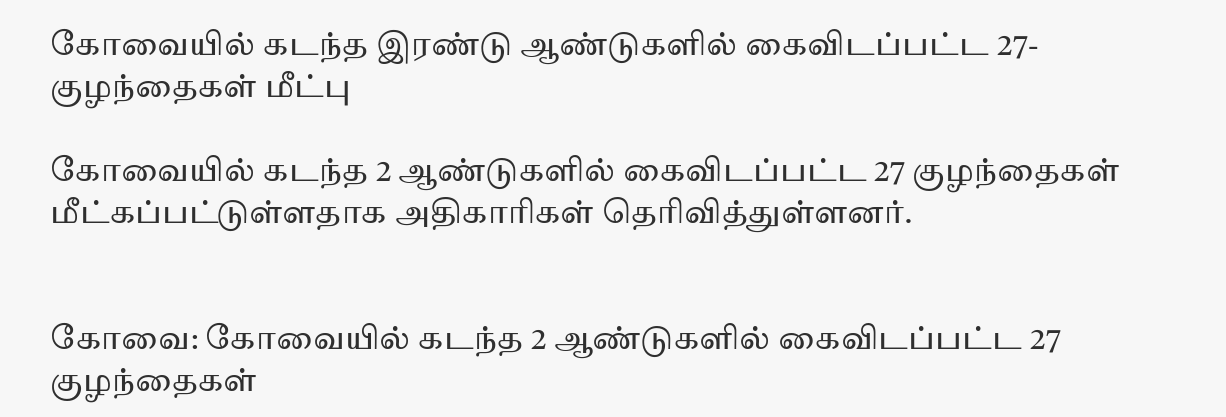கோவையில் கடந்த இரண்டு ஆண்டுகளில் கைவிடப்பட்ட 27-குழந்தைகள் மீட்பு

கோவையில் கடந்த 2 ஆண்டுகளில் கைவிடப்பட்ட 27 குழந்தைகள் மீட்கப்பட்டுள்ளதாக அதிகாரிகள் தெரிவித்துள்ளனர்.


கோவை: கோவையில் கடந்த 2 ஆண்டுகளில் கைவிடப்பட்ட 27 குழந்தைகள்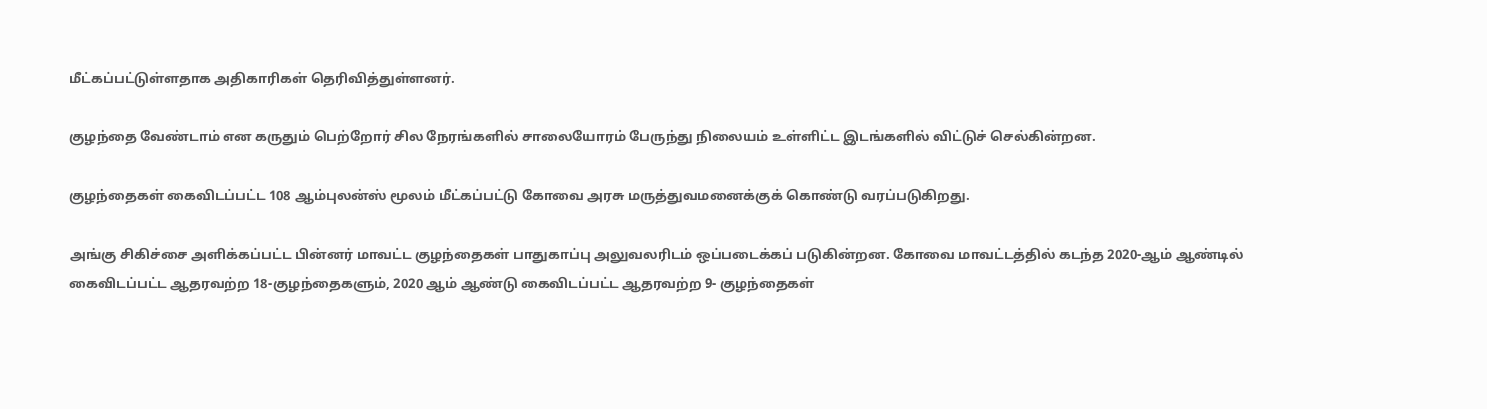மீட்கப்பட்டுள்ளதாக அதிகாரிகள் தெரிவித்துள்ளனர்.

குழந்தை வேண்டாம் என கருதும் பெற்றோர் சில நேரங்களில் சாலையோரம் பேருந்து நிலையம் உள்ளிட்ட இடங்களில் விட்டுச் செல்கின்றன.

குழந்தைகள் கைவிடப்பட்ட 108 ஆம்புலன்ஸ் மூலம் மீட்கப்பட்டு கோவை அரசு மருத்துவமனைக்குக் கொண்டு வரப்படுகிறது.

அங்கு சிகிச்சை அளிக்கப்பட்ட பின்னர் மாவட்ட குழந்தைகள் பாதுகாப்பு அலுவலரிடம் ஒப்படைக்கப் படுகின்றன. கோவை மாவட்டத்தில் கடந்த 2020-ஆம் ஆண்டில் கைவிடப்பட்ட ஆதரவற்ற 18-குழந்தைகளும், 2020 ஆம் ஆண்டு கைவிடப்பட்ட ஆதரவற்ற 9- குழந்தைகள்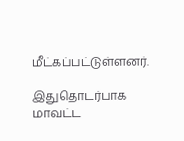மீட்கப்பட்டுள்ளனர்.

இதுதொடர்பாக மாவட்ட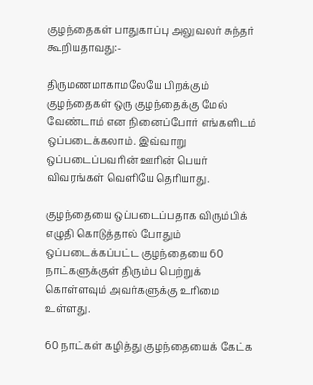குழந்தைகள் பாதுகாப்பு அலுவலர் சுந்தர் கூறியதாவது:-

திருமணமாகாமலேயே பிறக்கும் குழந்தைகள் ஒரு குழந்தைக்கு மேல் வேண்டாம் என நினைப்போர் எங்களிடம் ஒப்படைக்கலாம். இவ்வாறு ஒப்படைப்பவரின் ஊரின் பெயர் விவரங்கள் வெளியே தெரியாது.

குழந்தையை ஒப்படைப்பதாக விரும்பிக் எழுதி கொடுத்தால் போதும் ஒப்படைக்கப்பட்ட குழந்தையை 60 நாட்களுக்குள் திரும்ப பெற்றுக் கொள்ளவும் அவர்களுக்கு உரிமை உள்ளது.

60 நாட்கள் கழித்து குழந்தையைக் கேட்க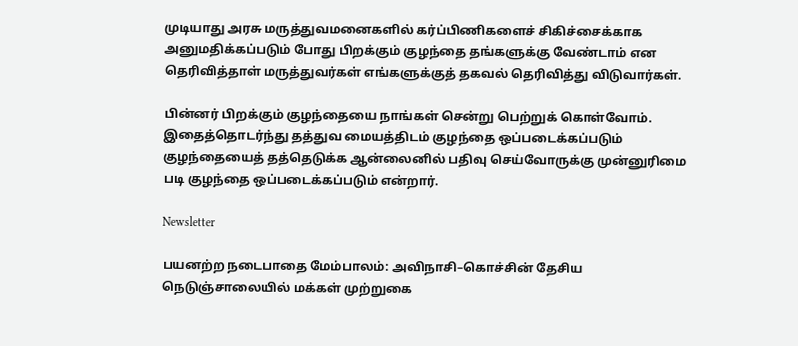முடியாது அரசு மருத்துவமனைகளில் கர்ப்பிணிகளைச் சிகிச்சைக்காக அனுமதிக்கப்படும் போது பிறக்கும் குழந்தை தங்களுக்கு வேண்டாம் என தெரிவித்தாள் மருத்துவர்கள் எங்களுக்குத் தகவல் தெரிவித்து விடுவார்கள்.

பின்னர் பிறக்கும் குழந்தையை நாங்கள் சென்று பெற்றுக் கொள்வோம். இதைத்தொடர்ந்து தத்துவ மையத்திடம் குழந்தை ஒப்படைக்கப்படும் குழந்தையைத் தத்தெடுக்க ஆன்லைனில் பதிவு செய்வோருக்கு முன்னுரிமை படி குழந்தை ஒப்படைக்கப்படும் என்றார்.

Newsletter

பயனற்ற நடைபாதை மேம்பாலம்: அவிநாசி–கொச்சின் தேசிய நெடுஞ்சாலையில் மக்கள் முற்றுகை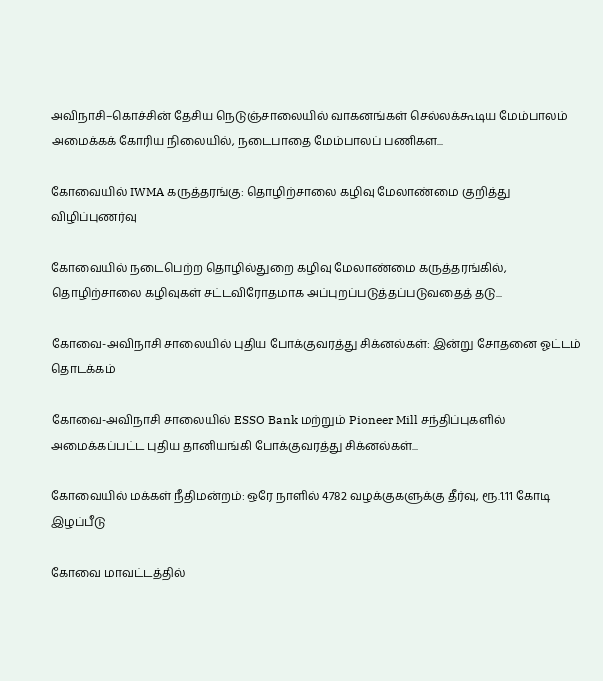அவிநாசி–கொச்சின் தேசிய நெடுஞ்சாலையில் வாகனங்கள் செல்லக்கூடிய மேம்பாலம் அமைக்கக் கோரிய நிலையில், நடைபாதை மேம்பாலப் பணிகள...

கோவையில் IWMA கருத்தரங்கு: தொழிற்சாலை கழிவு மேலாண்மை குறித்து விழிப்புணர்வு

கோவையில் நடைபெற்ற தொழில்துறை கழிவு மேலாண்மை கருத்தரங்கில், தொழிற்சாலை கழிவுகள் சட்டவிரோதமாக அப்புறப்படுத்தப்படுவதைத் தடு...

கோவை-அவிநாசி சாலையில் புதிய போக்குவரத்து சிக்னல்கள்: இன்று சோதனை ஓட்டம் தொடக்கம்

கோவை-அவிநாசி சாலையில் ESSO Bank மற்றும் Pioneer Mill சந்திப்புகளில் அமைக்கப்பட்ட புதிய தானியங்கி போக்குவரத்து சிக்னல்கள்...

கோவையில் மக்கள் நீதிமன்றம்: ஒரே நாளில் 4782 வழக்குகளுக்கு தீர்வு, ரூ.1.11 கோடி இழப்பீடு

கோவை மாவட்டத்தில்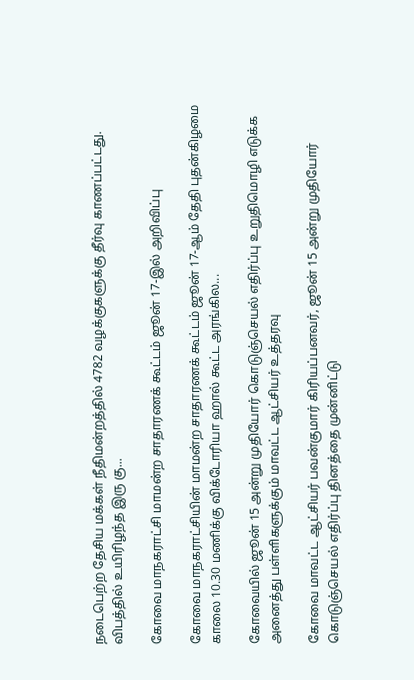நடைபெற்ற தேசிய மக்கள் நீதிமன்றத்தில் 4782 வழக்குகளுக்கு தீர்வு காணப்பட்டது. விபத்தில் உயிரிழந்த இரு கு...

கோவை மாநகராட்சி மாமன்ற சாதாரணக் கூட்டம் ஜூன் 17-இல் அறிவிப்பு

கோவை மாநகராட்சியின் மாமன்ற சாதாரணக் கூட்டம் ஜூன் 17-ஆம் தேதி புதன்கிழமை காலை 10.30 மணிக்கு விக்டோரியா ஹால் கூட்ட அரங்கில...

கோவையில் ஜூன் 15 அன்று முதியோர் கொடுஞ்செயல் எதிர்ப்பு உறுதிமொழி எடுக்க அனைத்து பள்ளிகளுக்கும் மாவட்ட ஆட்சியர் உத்தரவு

கோவை மாவட்ட ஆட்சியர் பவன்குமார் கிரியப்பனவர், ஜூன் 15 அன்று முதியோர் கொடுஞ்செயல் எதிர்ப்பு தினத்தை முன்னிட்டு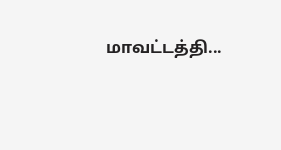மாவட்டத்தி...